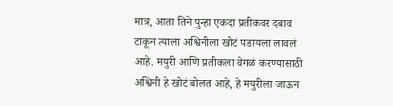मात्र, आता तिने पुन्हा एकदा प्रतीकवर दबाव टाकून त्याला अश्विनीला खोटं पडायला लावलं आहे. मयुरी आणि प्रतीकला वेगळं करण्यासाठी अश्विनी हे खोटं बोलत आहे, हे मयुरीला जाऊन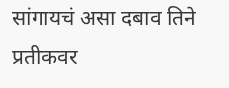सांगायचं असा दबाव तिने प्रतीकवर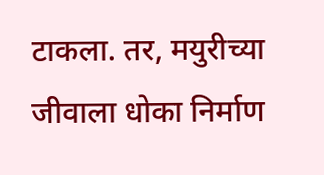टाकला. तर, मयुरीच्या जीवाला धोका निर्माण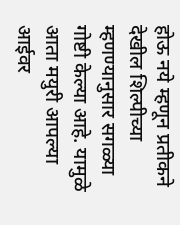होऊ नये म्हणून प्रतीकने देखील शिल्पीच्या म्हणण्यानुसार सगळ्या गोष्टी केल्या आहे. यामुळे आता मयुरी आपल्या आईवर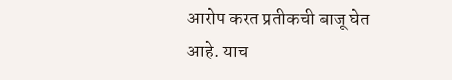आरोप करत प्रतीकची बाजू घेत आहे. याच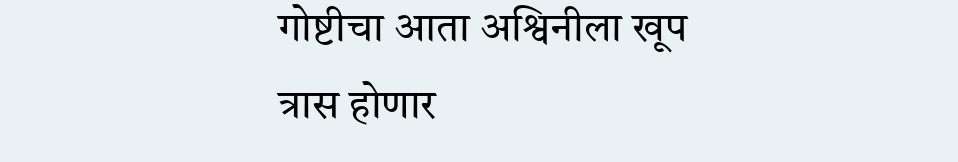गोष्टीचा आता अश्विनीला खूप त्रास होणार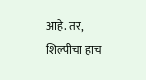आहे. तर, शिल्पीचा हाच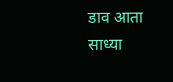डाव आता साध्या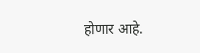होणार आहे.